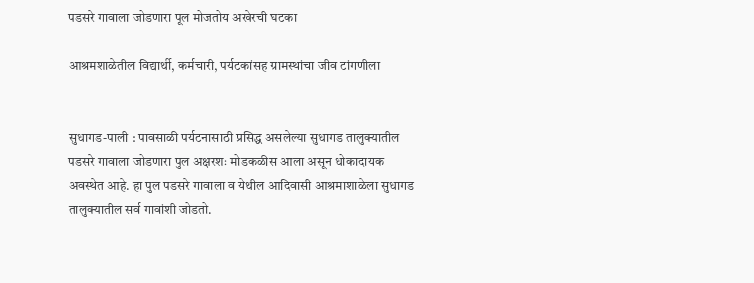पडसरे गावाला जोडणारा पूल मोजतोय अखेरची घटका

आश्रमशाळेतील विद्यार्थी, कर्मचारी, पर्यटकांसह ग्रामस्थांचा जीव टांगणीला


सुधागड-पाली : पावसाळी पर्यटनासाठी प्रसिद्ध असलेल्या सुधागड तालुक्यातील पडसरे गावाला जोडणारा पुल अक्षरशः मोडकळीस आला असून धोकादायक अवस्थेत आहे. हा पुल पडसरे गावाला व येथील आदिवासी आश्रमाशाळेला सुधागड तालुक्यातील सर्व गावांशी जोडतो.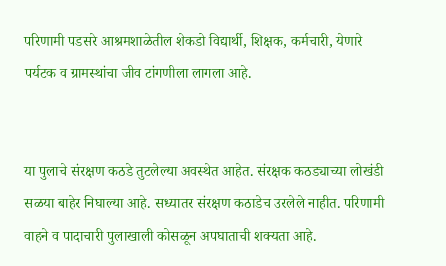परिणामी पडसरे आश्रमशाळेतील शेकडो विद्यार्थी, शिक्षक, कर्मचारी, येणारे पर्यटक व ग्रामस्थांचा जीव टांगणीला लागला आहे.


या पुलाचे संरक्षण कठडे तुटलेल्या अवस्थेत आहेत. संरक्षक कठड्याच्या लोखंडी सळया बाहेर निघाल्या आहे. सध्यातर संरक्षण कठाडेच उरलेले नाहीत. परिणामी वाहने व पादाचारी पुलाखाली कोसळून अपघाताची शक्यता आहे.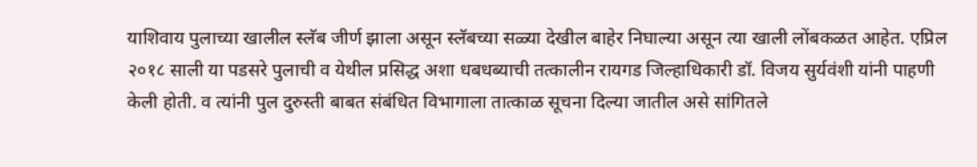याशिवाय पुलाच्या खालील स्लॅब जीर्ण झाला असून स्लॅबच्या सळ्या देखील बाहेर निघाल्या असून त्या खाली लोंबकळत आहेत. एप्रिल २०१८ साली या पडसरे पुलाची व येथील प्रसिद्ध अशा धबधब्याची तत्कालीन रायगड जिल्हाधिकारी डॉ. विजय सुर्यवंशी यांनी पाहणी केली होती. व त्यांनी पुल दुरुस्ती बाबत संबंधित विभागाला तात्काळ सूचना दिल्या जातील असे सांगितले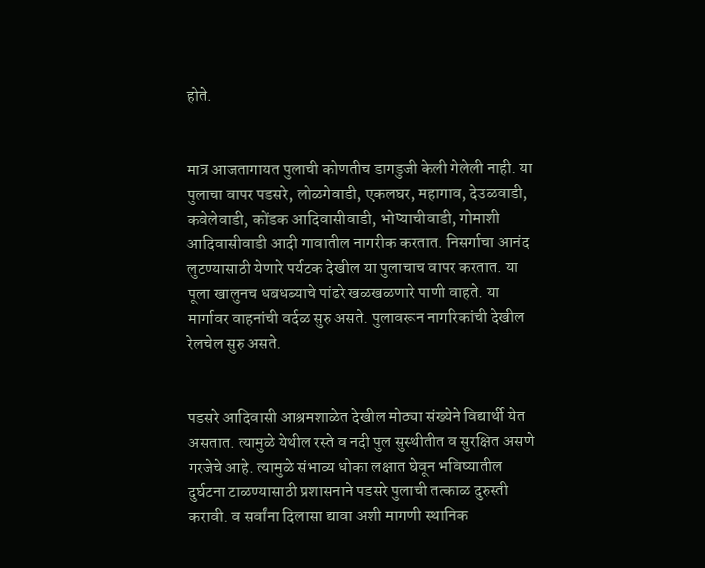होते.


मात्र आजतागायत पुलाची कोणतीच डागडुजी केली गेलेली नाही. या पुलाचा वापर पडसरे, लोळगेवाडी, एकलघर, महागाव, देउळवाडी, कवेलेवाडी, कोंडक आदिवासीवाडी, भोप्याचीवाडी, गोमाशी आदिवासीवाडी आदी गावातील नागरीक करतात. निसर्गाचा आनंद लुटण्यासाठी येणारे पर्यटक देखील या पुलाचाच वापर करतात. या पूला खालुनच धबधब्याचे पांढरे खळखळणारे पाणी वाहते. या मार्गावर वाहनांची वर्दळ सुरु असते. पुलावरून नागरिकांची देखील रेलचेल सुरु असते.


पडसरे आदिवासी आश्रमशाळेत देखील मोठ्या संख्येने विद्यार्थी येत असतात. त्यामुळे येथील रस्ते व नदी पुल सुस्थीतीत व सुरक्षित असणे गरजेचे आहे. त्यामुळे संभाव्य धोका लक्षात घेवून भविष्यातील दुर्घटना टाळण्यासाठी प्रशासनाने पडसरे पुलाची तत्काळ दुरुस्ती करावी. व सर्वांना दिलासा द्यावा अशी मागणी स्थानिक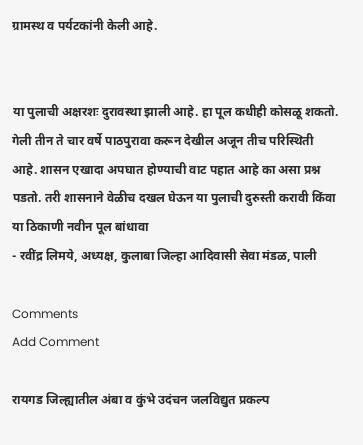ग्रामस्थ व पर्यटकांनी केली आहे.


या पुलाची अक्षरशः दुरावस्था झाली आहे. हा पूल कधीही कोसळू शकतो. गेली तीन ते चार वर्षे पाठपुरावा करून देखील अजून तीच परिस्थिती आहे. शासन एखादा अपघात होण्याची वाट पहात आहे का असा प्रश्न पडतो. तरी शासनाने वेळीच दखल घेऊन या पुलाची दुरुस्ती करावी किंवा या ठिकाणी नवीन पूल बांधावा
- रवींद्र लिमये, अध्यक्ष, कुलाबा जिल्हा आदिवासी सेवा मंडळ, पाली

Comments
Add Comment

रायगड जिल्ह्यातील अंबा व कुंभे उदंचन जलविद्युत प्रकल्प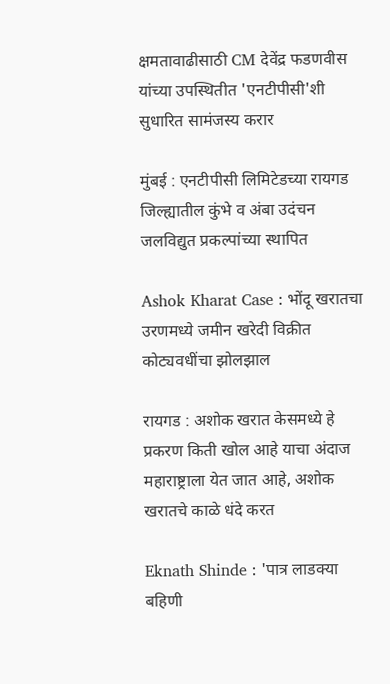क्षमतावाढीसाठी CM देवेंद्र फडणवीस यांच्या उपस्थितीत 'एनटीपीसी'शी सुधारित सामंजस्य करार

मुंबई : एनटीपीसी लिमिटेडच्या रायगड जिल्ह्यातील कुंभे व अंबा उदंचन जलविद्युत प्रकल्पांच्या स्थापित

Ashok Kharat Case : भोंदू खरातचा उरणमध्ये जमीन खरेदी विक्रीत कोट्यवधींचा झोलझाल

रायगड : अशोक खरात केसमध्ये हे प्रकरण किती खोल आहे याचा अंदाज महाराष्ट्राला येत जात आहे, अशोक खरातचे काळे धंदे करत

Eknath Shinde : 'पात्र लाडक्या बहिणी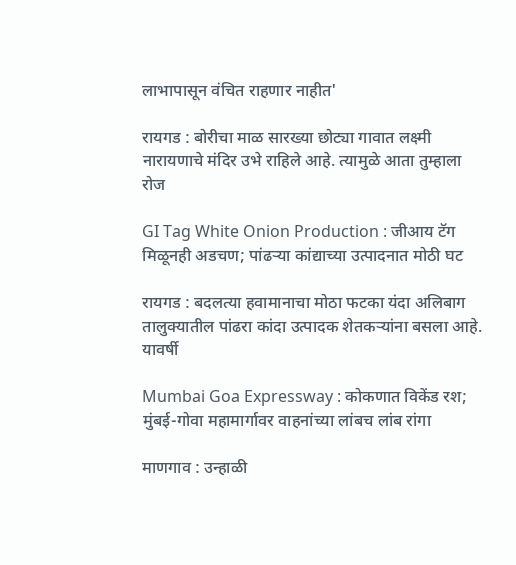लाभापासून वंचित राहणार नाहीत'

रायगड : बोरीचा माळ सारख्या छोट्या गावात लक्ष्मी नारायणाचे मंदिर उभे राहिले आहे. त्यामुळे आता तुम्हाला रोज

GI Tag White Onion Production : जीआय टॅग मिळूनही अडचण; पांढऱ्या कांद्याच्या उत्पादनात मोठी घट

रायगड : बदलत्या हवामानाचा मोठा फटका यंदा अलिबाग तालुक्यातील पांढरा कांदा उत्पादक शेतकऱ्यांना बसला आहे. यावर्षी

Mumbai Goa Expressway : कोकणात विकेंड रश; मुंबई-गोवा महामार्गावर वाहनांच्या लांबच लांब रांगा

माणगाव : उन्हाळी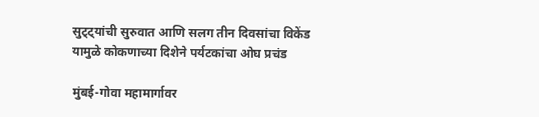सुट्ट्यांची सुरुवात आणि सलग तीन दिवसांचा विकेंड यामुळे कोकणाच्या दिशेने पर्यटकांचा ओघ प्रचंड

मुंबई-गोवा महामार्गावर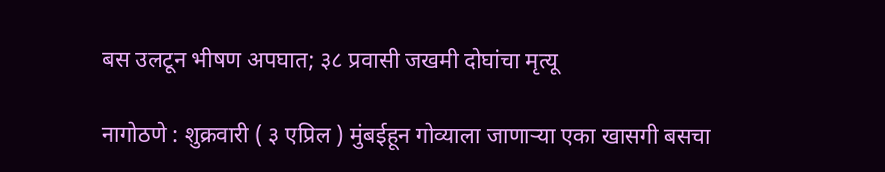बस उलटून भीषण अपघात; ३८ प्रवासी जखमी दोघांचा मृत्यू

नागोठणे : शुक्रवारी ( ३ एप्रिल ) मुंबईहून गोव्याला जाणाऱ्या एका खासगी बसचा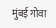मुंबई गोवा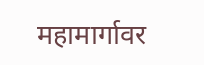महामार्गावर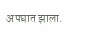अपघात झाला.